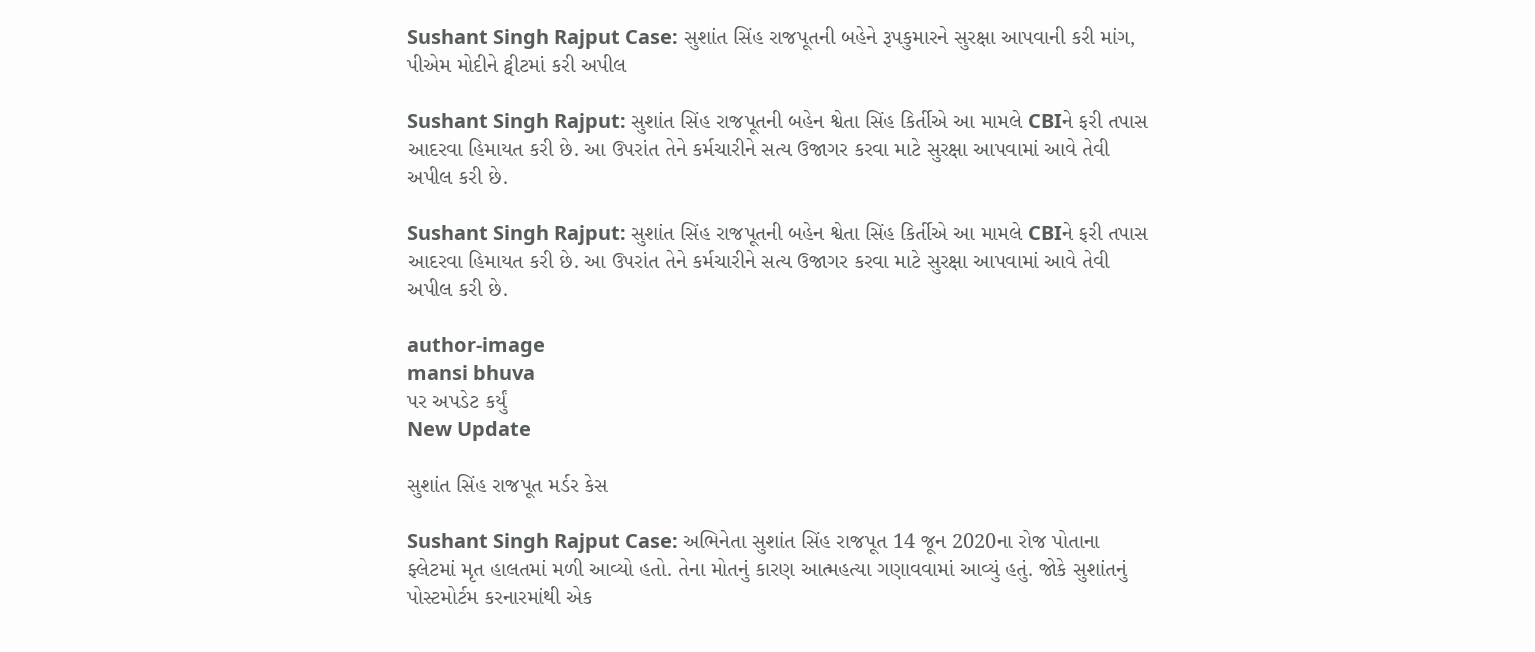Sushant Singh Rajput Case: સુશાંત સિંહ રાજપૂતની બહેને રૂપકુમારને સુરક્ષા આપવાની કરી માંગ, પીએમ મોદીને ટ્વીટમાં કરી અપીલ

Sushant Singh Rajput: સુશાંત સિંહ રાજપૂતની બહેન શ્વેતા સિંહ કિર્તીએ આ મામલે CBIને ફરી તપાસ આદરવા હિમાયત કરી છે. આ ઉપરાંત તેને કર્મચારીને સત્ય ઉજાગર કરવા માટે સુરક્ષા આપવામાં આવે તેવી અપીલ કરી છે.

Sushant Singh Rajput: સુશાંત સિંહ રાજપૂતની બહેન શ્વેતા સિંહ કિર્તીએ આ મામલે CBIને ફરી તપાસ આદરવા હિમાયત કરી છે. આ ઉપરાંત તેને કર્મચારીને સત્ય ઉજાગર કરવા માટે સુરક્ષા આપવામાં આવે તેવી અપીલ કરી છે.

author-image
mansi bhuva
પર અપડેટ કર્યું
New Update

સુશાંત સિંહ રાજપૂત મર્ડર કેસ

Sushant Singh Rajput Case: અભિનેતા સુશાંત સિંહ રાજપૂત 14 જૂન 2020ના રોજ પોતાના ફ્લેટમાં મૃત હાલતમાં મળી આવ્યો હતો. તેના મોતનું કારણ આત્મહત્યા ગણાવવામાં આવ્યું હતું. જોકે સુશાંતનું પોસ્ટમોર્ટમ કરનારમાંથી એક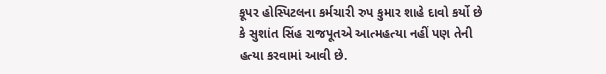કૂપર હોસ્પિટલના કર્મચારી રુપ કુમાર શાહે દાવો કર્યો છે કે સુશાંત સિંહ રાજપૂતએ આત્મહત્યા નહીં પણ તેની હત્યા કરવામાં આવી છે.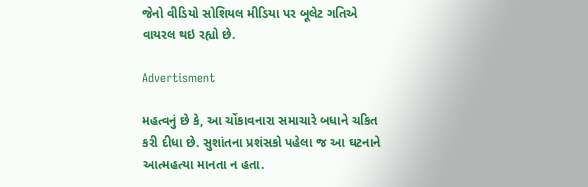જેનો વીડિયો સોશિયલ મીડિયા પર બૂલેટ ગતિએ વાયરલ થઇ રહ્યો છે.

Advertisment

મહત્વનું છે કે, આ ચોંકાવનારા સમાચારે બધાને ચકિત કરી દીધા છે. સુશાંતના પ્રશંસકો પહેલા જ આ ઘટનાને આત્મહત્યા માનતા ન હતા.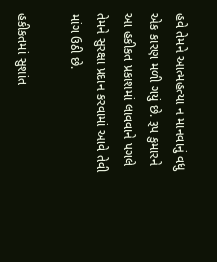હવે તેમને આત્મહત્યા ન માનવાનું વધુ એક કારણ મળી ગયું છે. રૂપ કુમારને આ હકીકત પ્રકાશમાં લાવવાને પગલે તેમને સુરક્ષા પ્રદાન કરવામાં આવે તેવી માંગ ઉઠી છે.

હકીકતમાં સુશાંત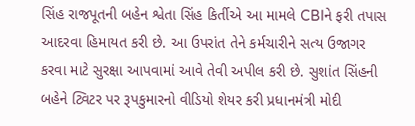સિંહ રાજપૂતની બહેન શ્વેતા સિંહ કિર્તીએ આ મામલે CBIને ફરી તપાસ આદરવા હિમાયત કરી છે. આ ઉપરાંત તેને કર્મચારીને સત્ય ઉજાગર કરવા માટે સુરક્ષા આપવામાં આવે તેવી અપીલ કરી છે. સુશાંત સિંહની બહેને ટ્વિટર પર રૂપકુમારનો વીડિયો શેયર કરી પ્રધાનમંત્રી મોદી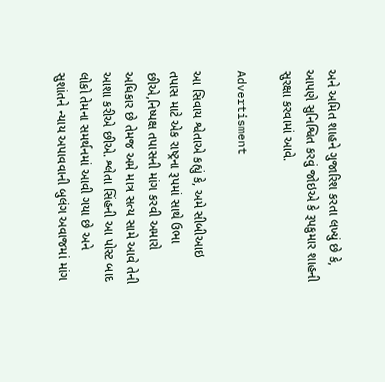અને અમિત શાહને ગુજારિશ કરતા લખ્યું છે કે, આપણે સુનિશ્વિત કરવું જોઇએ કે રૂપકુમાર શાહની સુરક્ષા કરવામાં આવે.

Advertisment

આ સિવાય શ્વેતાએ કહ્યું કે, અમે સીબીઆઇ તપાસ માટે એક રાષ્ટ્રના રૂપમાં સાથે ઉભા છીએ,નિષ્પક્ષ તપાસની માંગ કરવી અમારો અધિકાર છે તેમજ અમે માત્ર સત્ય સામે આવે તેની આશા કરીએ છીએ. શ્લેતા સિંહની આ પોસ્ટ બાદ લોકો તેમના સમર્થનમાં આવી ગયા છે અને સુશાંતને ન્યાય અપાવવાની બુલંગ અવાજમાં માંગ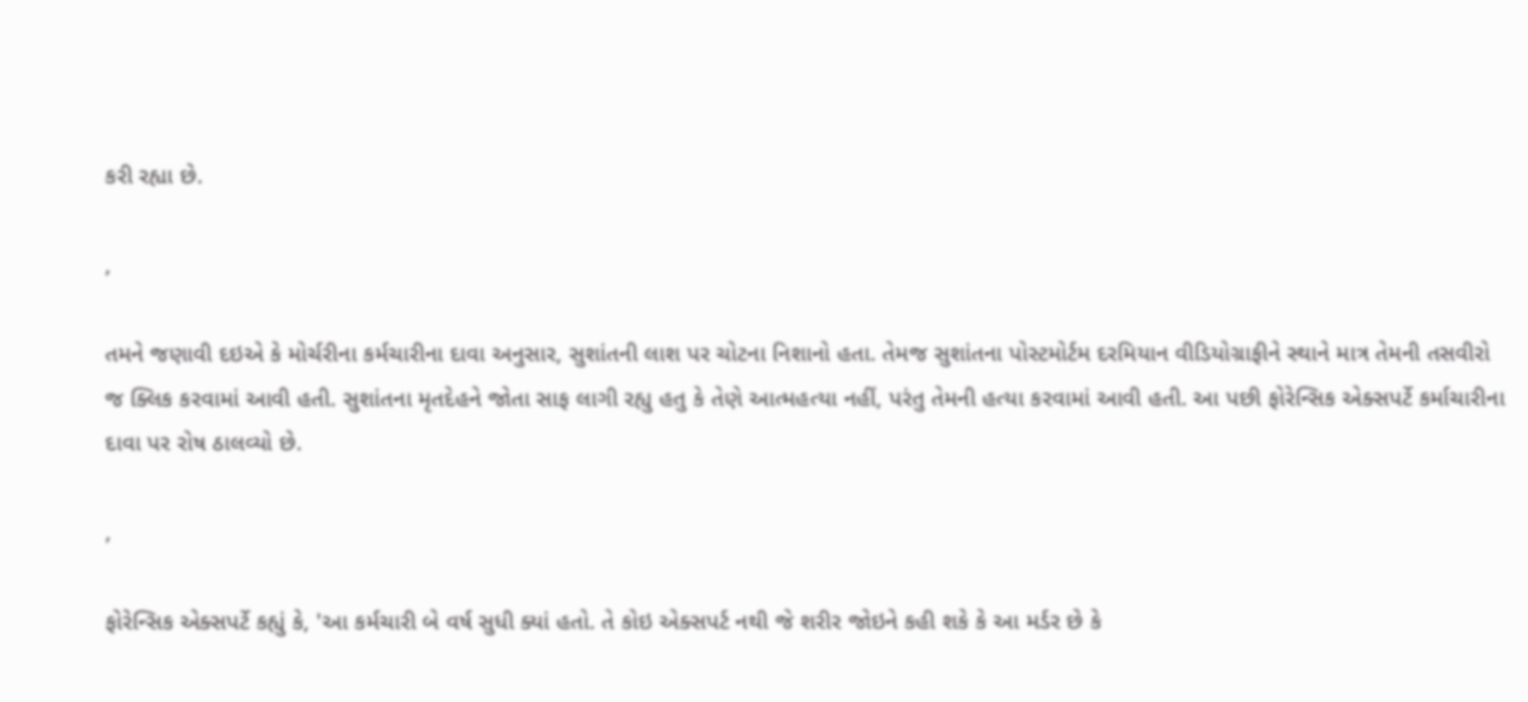કરી રહ્યા છે.

,

તમને જણાવી દઇએ કે મોર્ચરીના કર્મચારીના દાવા અનુસાર, સુશાંતની લાશ પર ચોટના નિશાનો હતા. તેમજ સુશાંતના પોસ્ટમોર્ટમ દરમિયાન વીડિયોગ્રાફીને સ્થાને માત્ર તેમની તસવીરો જ ક્લિક કરવામાં આવી હતી. સુશાંતના મૃતદેહને જોતા સાફ લાગી રહ્યુ હતુ કે તેણે આત્મહત્યા નહીં, પરંતુ તેમની હત્યા કરવામાં આવી હતી. આ પછી ફોરેન્સિક એક્સપર્ટે કર્માચારીના દાવા પર રોષ ઠાલવ્યો છે.

,

ફોરેન્સિક એક્સપર્ટે કહ્યું કે, 'આ કર્મચારી બે વર્ષ સુધી ક્યાં હતો. તે કોઇ એક્સપર્ટ નથી જે શરીર જોઇને કહી શકે કે આ મર્ડર છે કે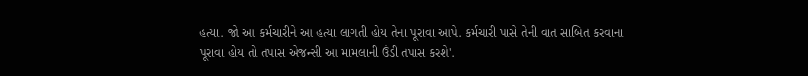હત્યા. જો આ કર્મચારીને આ હત્યા લાગતી હોય તેના પૂરાવા આપે. કર્મચારી પાસે તેની વાત સાબિત કરવાના પૂરાવા હોય તો તપાસ એજન્સી આ મામલાની ઉંડી તપાસ કરશે'.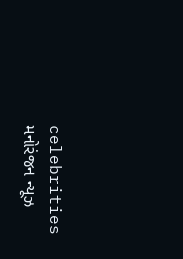celebrities મનોરંજન ન્યૂઝ